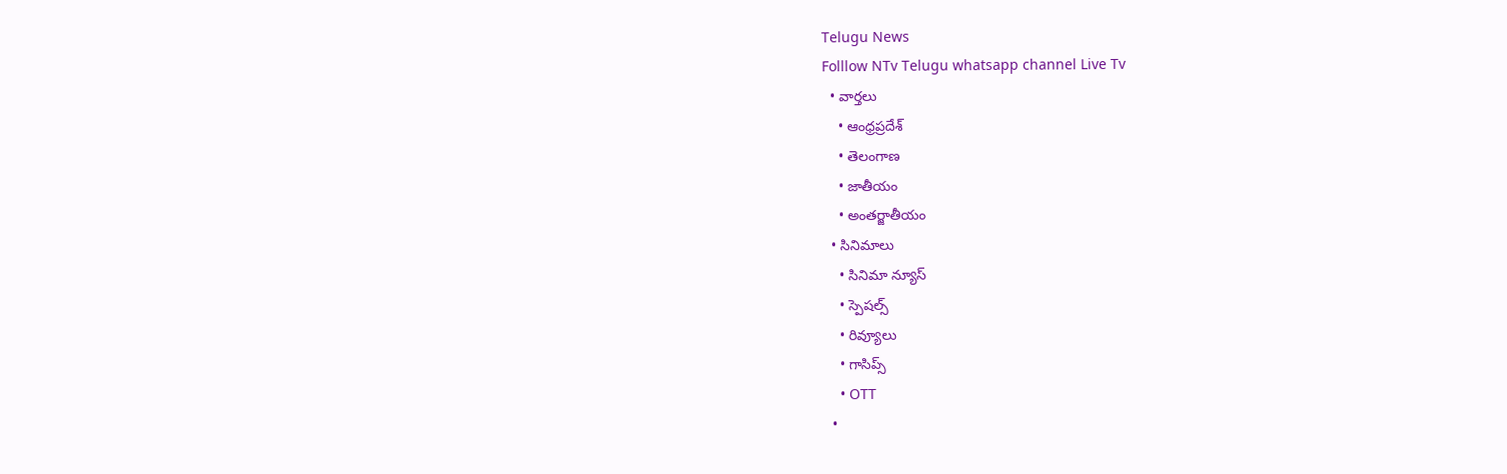Telugu News
Folllow NTv Telugu whatsapp channel Live Tv
  • వార్తలు
    • ఆంధ్రప్రదేశ్
    • తెలంగాణ
    • జాతీయం
    • అంతర్జాతీయం
  • సినిమాలు
    • సినిమా న్యూస్
    • స్పెషల్స్
    • రివ్యూలు
    • గాసిప్స్
    • OTT
  •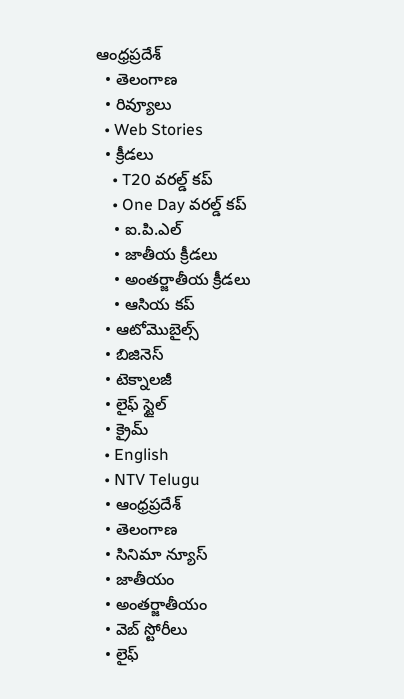ఆంధ్రప్రదేశ్
  • తెలంగాణ
  • రివ్యూలు
  • Web Stories
  • క్రీడలు
    • T20 వరల్డ్ కప్
    • One Day వరల్డ్ కప్
    • ఐ.పి.ఎల్
    • జాతీయ క్రీడలు
    • అంతర్జాతీయ క్రీడలు
    • ఆసియ కప్
  • ఆటోమొబైల్స్
  • బిజినెస్‌
  • టెక్నాలజీ
  • లైఫ్ స్టైల్
  • క్రైమ్
  • English
  • NTV Telugu
  • ఆంధ్రప్రదేశ్
  • తెలంగాణ
  • సినిమా న్యూస్
  • జాతీయం
  • అంతర్జాతీయం
  • వెబ్ స్టోరీలు
  • లైఫ్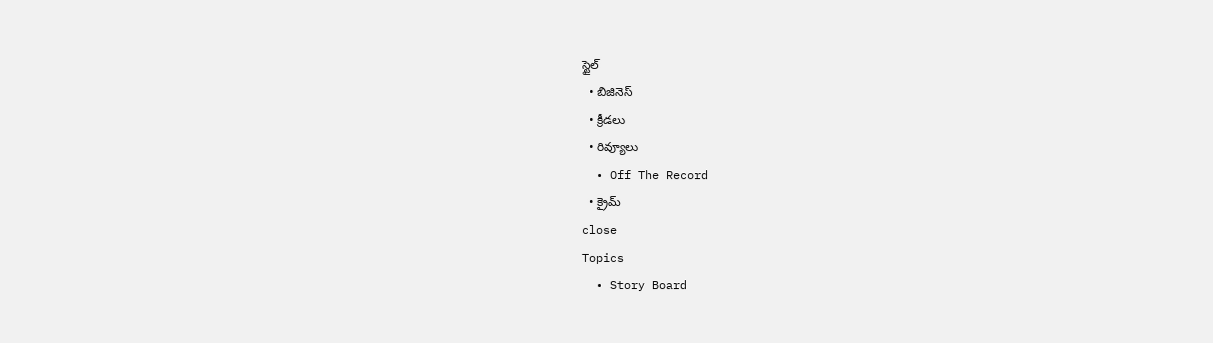స్టైల్
  • బిజినెస్‌
  • క్రీడలు
  • రివ్యూలు
  • Off The Record
  • క్రైమ్
close
Topics
  • Story Board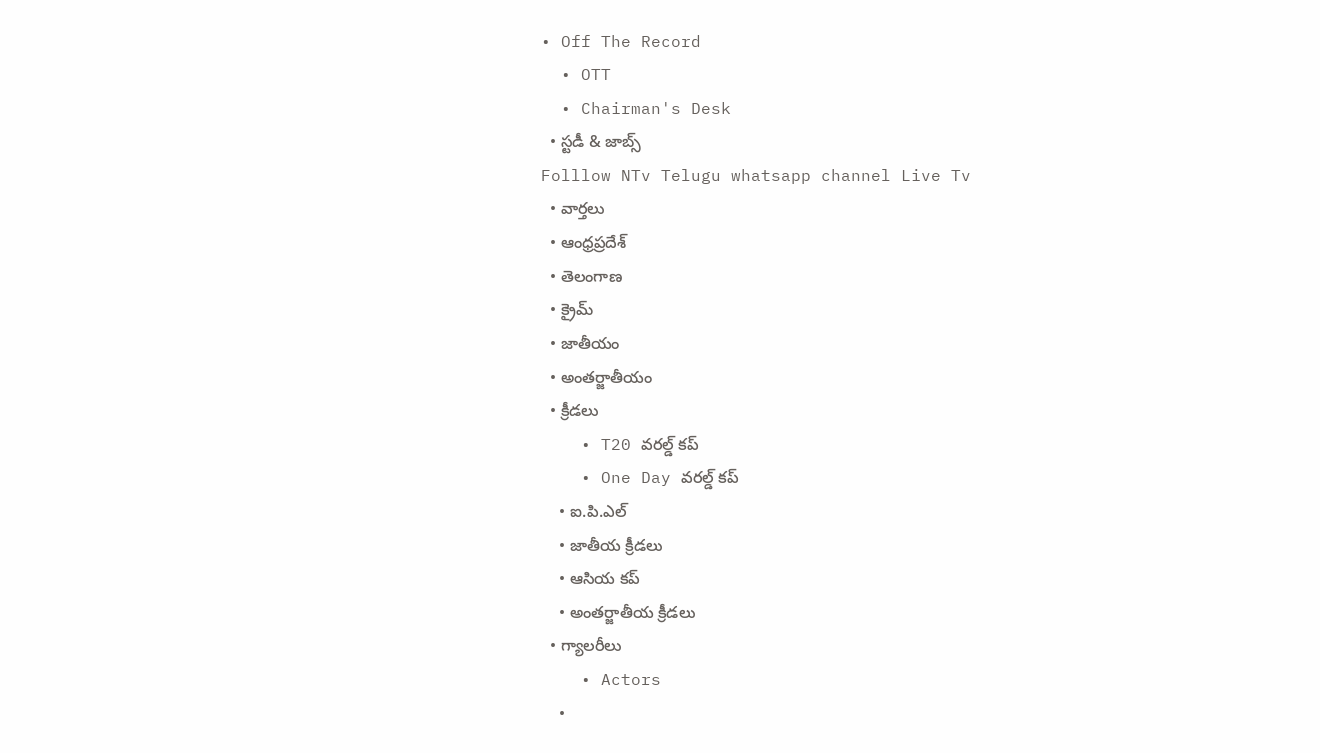• Off The Record
  • OTT
  • Chairman's Desk
  • స్టడీ & జాబ్స్
Folllow NTv Telugu whatsapp channel Live Tv
  • వార్తలు
  • ఆంధ్రప్రదేశ్
  • తెలంగాణ
  • క్రైమ్
  • జాతీయం
  • అంతర్జాతీయం
  • క్రీడలు
    • T20 వరల్డ్ కప్
    • One Day వరల్డ్ కప్
    • ఐ.పి.ఎల్
    • జాతీయ క్రీడలు
    • ఆసియ కప్
    • అంతర్జాతీయ క్రీడలు
  • గ్యాలరీలు
    • Actors
    •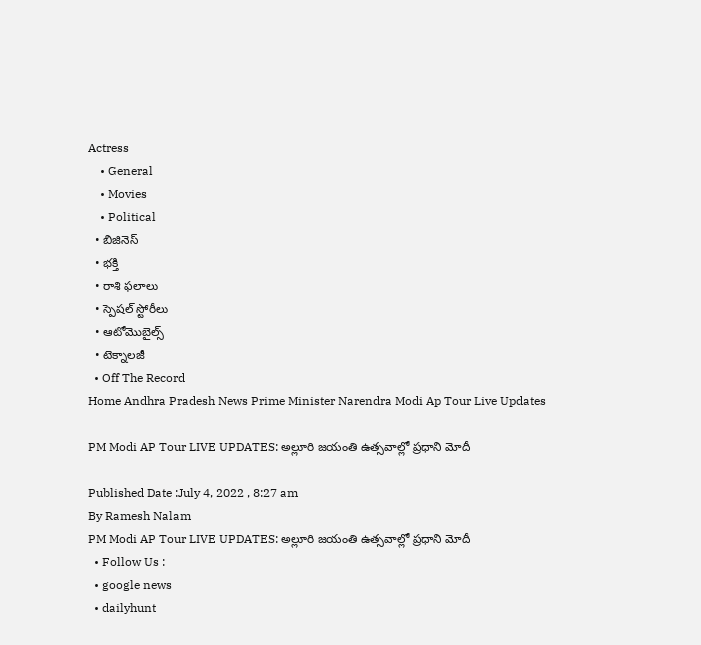Actress
    • General
    • Movies
    • Political
  • బిజినెస్‌
  • భక్తి
  • రాశి ఫలాలు
  • స్పెషల్‌ స్టోరీలు
  • ఆటోమొబైల్స్
  • టెక్నాలజీ
  • Off The Record
Home Andhra Pradesh News Prime Minister Narendra Modi Ap Tour Live Updates

PM Modi AP Tour LIVE UPDATES: అల్లూరి జయంతి ఉత్సవాల్లో ప్రధాని మోదీ

Published Date :July 4, 2022 , 8:27 am
By Ramesh Nalam
PM Modi AP Tour LIVE UPDATES: అల్లూరి జయంతి ఉత్సవాల్లో ప్రధాని మోదీ
  • Follow Us :
  • google news
  • dailyhunt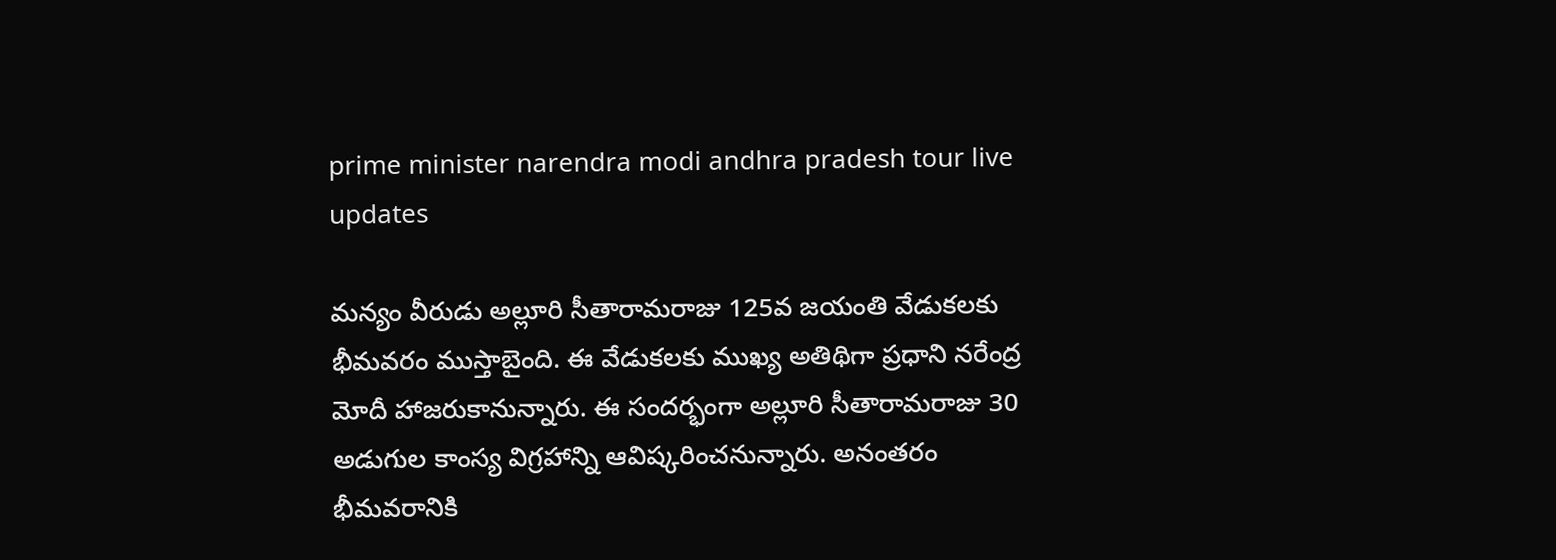prime minister narendra modi andhra pradesh tour live updates

మన్యం వీరుడు అల్లూరి సీతారామరాజు 125వ జయంతి వేడుకలకు భీమవరం ముస్తాబైంది. ఈ వేడుకలకు ముఖ్య అతిథిగా ప్రధాని నరేంద్ర మోదీ హాజరుకానున్నారు. ఈ సందర్భంగా అల్లూరి సీతారామరాజు 30 అడుగుల కాంస్య విగ్రహాన్ని ఆవిష్కరించనున్నారు. అనంతరం భీమవరానికి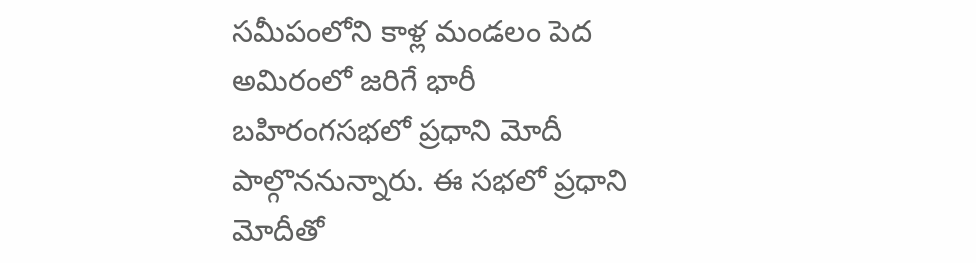సమీపంలోని కాళ్ల మండలం పెద అమిరంలో జరిగే భారీ బహిరంగసభలో ప్రధాని మోదీ పాల్గొననున్నారు. ఈ సభలో ప్రధాని మోదీతో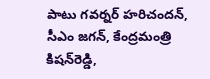పాటు గవర్నర్ హరిచందన్, సీఎం జగన్, కేంద్రమంత్రి కిషన్‌రెడ్డి,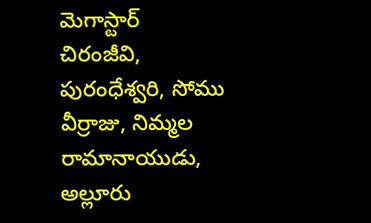మెగాస్టార్ చిరంజీవి, పురంధేశ్వరి, సోము వీర్రాజు, నిమ్మల రామానాయుడు, అల్లూరు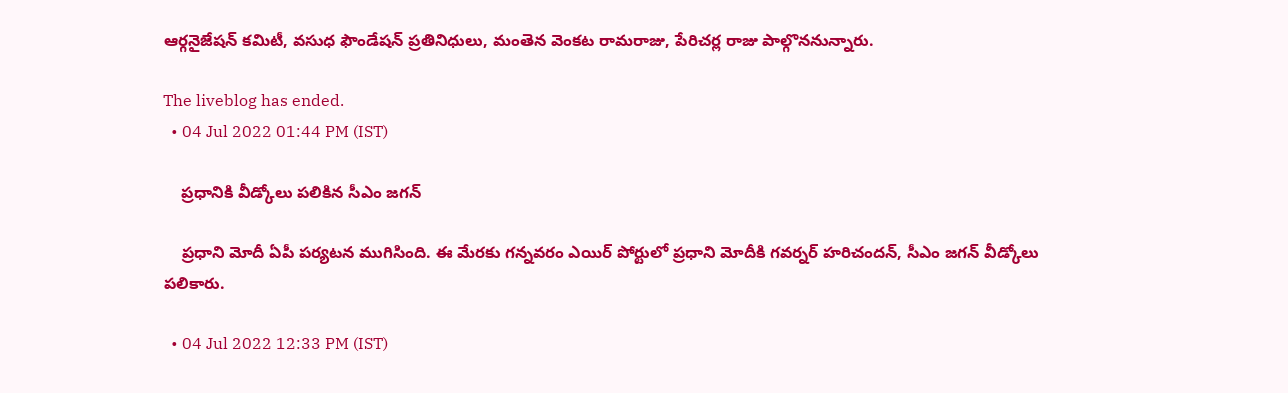ఆర్గనైజేషన్ కమిటీ, వసుధ ఫౌండేషన్ ప్రతినిధులు, మంతెన వెంకట రామరాజు, పేరిచర్ల రాజు పాల్గొననున్నారు.

The liveblog has ended.
  • 04 Jul 2022 01:44 PM (IST)

    ప్రధానికి వీడ్కోలు పలికిన సీఎం జగన్

    ప్రధాని మోదీ ఏపీ పర్యటన ముగిసింది. ఈ మేరకు గన్నవరం ఎయిర్ పోర్టులో ప్రధాని మోదీకి గవర్నర్ హరిచందన్, సీఎం జగన్ వీడ్కోలు పలికారు.

  • 04 Jul 2022 12:33 PM (IST)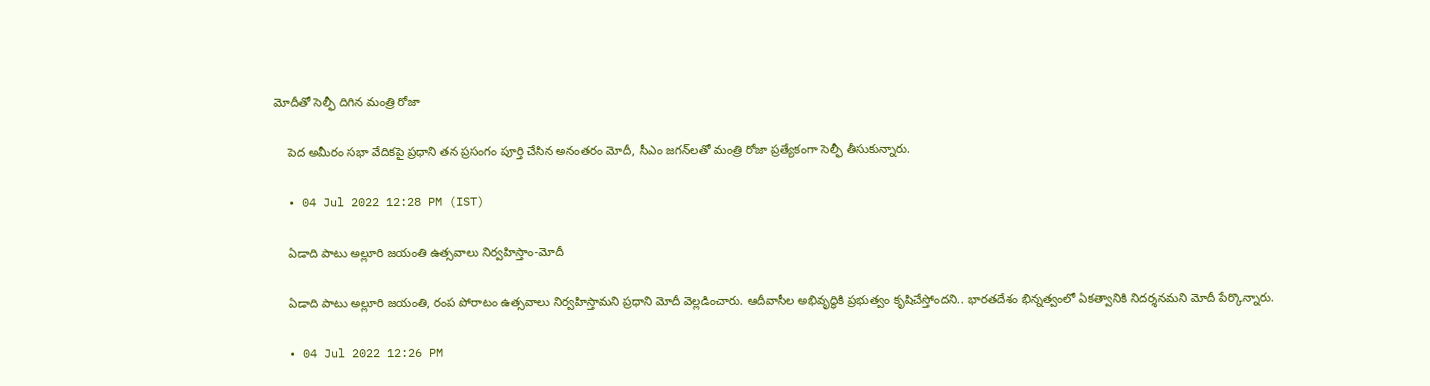మోదీతో సెల్ఫీ దిగిన మంత్రి రోజా

    పెద అమీరం సభా వేదికపై ప్రధాని తన ప్రసంగం పూర్తి చేసిన అనంతరం మోదీ, సీఎం జగన్‌లతో మంత్రి రోజా ప్రత్యేకంగా సెల్ఫీ తీసుకున్నారు.

  • 04 Jul 2022 12:28 PM (IST)

    ఏడాది పాటు అల్లూరి జయంతి ఉత్సవాలు నిర్వహిస్తాం-మోదీ

    ఏడాది పాటు అల్లూరి జయంతి, రంప పోరాటం ఉత్సవాలు నిర్వహిస్తామని ప్రధాని మోదీ వెల్లడించారు. ఆదీవాసీల అభివృద్ధికి ప్రభుత్వం కృషిచేస్తోందని.. భారతదేశం భిన్నత్వంలో ఏకత్వానికి నిదర్శనమని మోదీ పేర్కొన్నారు.

  • 04 Jul 2022 12:26 PM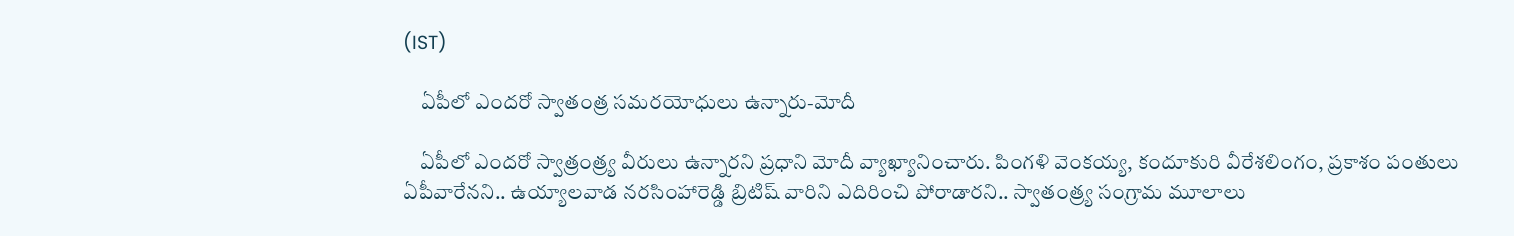(IST)

    ఏపీలో ఎందరో స్వాతంత్ర సమరయోధులు ఉన్నారు-మోదీ

    ఏపీలో ఎందరో స్వాత్రంత్ర్య వీరులు ఉన్నారని ప్రధాని మోదీ వ్యాఖ్యానించారు. పింగళి వెంకయ్య, కందూకురి వీరేశలింగం, ప్రకాశం పంతులు ఏపీవారేనని.. ఉయ్యాలవాడ నరసింహారెడ్డి బ్రిటిష్‌ వారిని ఎదిరించి పోరాడారని.. స్వాతంత్ర్య సంగ్రామ మూలాలు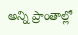అన్ని ప్రాంతాల్లో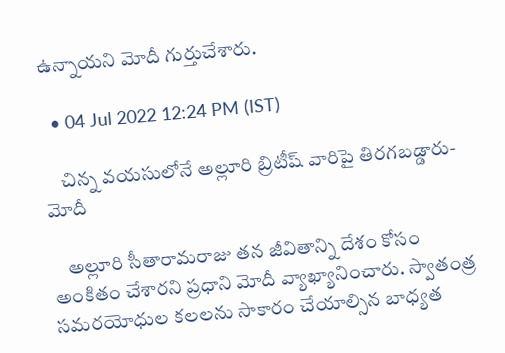ఉన్నాయని మోదీ గుర్తుచేశారు.

  • 04 Jul 2022 12:24 PM (IST)

    చిన్న వయసులోనే అల్లూరి బ్రిటీష్ వారిపై తిరగబడ్డారు-మోదీ

    అల్లూరి సీతారామరాజు తన జీవితాన్ని దేశం కోసం అంకితం చేశారని ప్రధాని మోదీ వ్యాఖ్యానించారు. స్వాతంత్ర సమరయోధుల కలలను సాకారం చేయాల్సిన బాధ్యత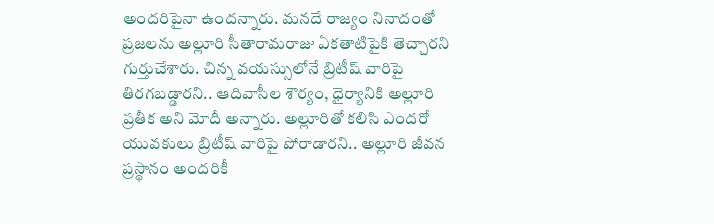అందరిపైనా ఉందన్నారు. మనదే రాజ్యం నినాదంతో ప్రజలను అల్లూరి సీతారామరాజు ఏకతాటిపైకి తెచ్చారని గుర్తుచేశారు. చిన్న వయస్సులోనే బ్రిటీష్ వారిపై తిరగబడ్డారని.. ఆదివాసీల శౌర్యం, ధైర్యానికి అల్లూరి ప్రతీక అని మోదీ అన్నారు. అల్లూరితో కలిసి ఎందరో యువకులు బ్రిటీష్ వారిపై పోరాడారని.. అల్లూరి జీవన ప్రస్థానం అందరికీ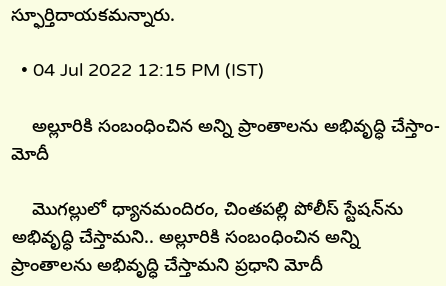స్ఫూర్తిదాయకమన్నారు.

  • 04 Jul 2022 12:15 PM (IST)

    అల్లూరికి సంబంధించిన అన్ని ప్రాంతాలను అభివృద్ధి చేస్తాం-మోదీ

    మొగల్లులో ధ్యానమందిరం, చింతపల్లి పోలీస్ స్టేషన్‌ను అభివృద్ధి చేస్తామని.. అల్లూరికి సంబంధించిన అన్ని ప్రాంతాలను అభివృద్ధి చేస్తామని ప్రధాని మోదీ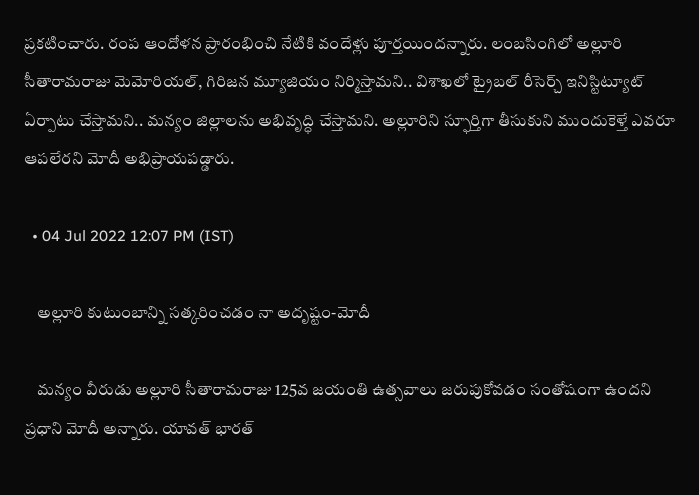ప్రకటించారు. రంప ఆందోళన ప్రారంభించి నేటికి వందేళ్లు పూర్తయిందన్నారు. లంబసింగిలో అల్లూరి సీతారామరాజు మెమోరియల్, గిరిజన మ్యూజియం నిర్మిస్తామని.. విశాఖలో ట్రైబల్ రీసెర్చ్ ఇనిస్టిట్యూట్ ఏర్పాటు చేస్తామని.. మన్యం జిల్లాలను అభివృద్ధి చేస్తామని. అల్లూరిని స్ఫూర్తిగా తీసుకుని ముందుకెళ్తే ఎవరూ ఆపలేరని మోదీ అభిప్రాయపడ్డారు.

  • 04 Jul 2022 12:07 PM (IST)

    అల్లూరి కుటుంబాన్ని సత్కరించడం నా అదృష్టం-మోదీ

    మన్యం వీరుడు అల్లూరి సీతారామరాజు 125వ జయంతి ఉత్సవాలు జరుపుకోవడం సంతోషంగా ఉందని ప్రధాని మోదీ అన్నారు. యావత్ భారత్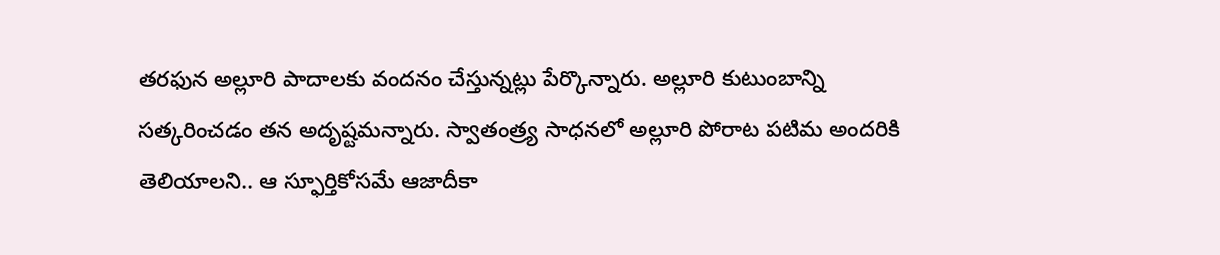తరఫున అల్లూరి పాదాలకు వందనం చేస్తున్నట్లు పేర్కొన్నారు. అల్లూరి కుటుంబాన్ని సత్కరించడం తన అదృష్టమన్నారు. స్వాతంత్ర్య సాధనలో అల్లూరి పోరాట పటిమ అందరికి తెలియాలని.. ఆ స్ఫూర్తికోసమే ఆజాదీకా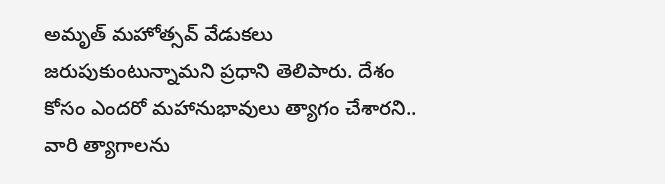అమృత్ మహోత్సవ్ వేడుకలు జరుపుకుంటున్నామని ప్రధాని తెలిపారు. దేశం కోసం ఎందరో మహానుభావులు త్యాగం చేశారని.. వారి త్యాగాలను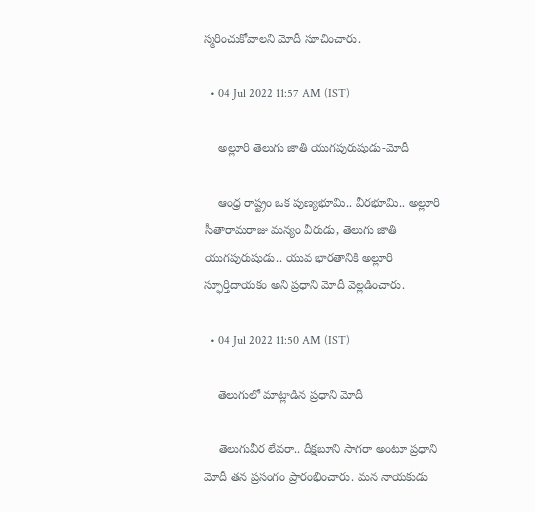స్మరించుకోవాలని మోదీ సూచించారు.

  • 04 Jul 2022 11:57 AM (IST)

    అల్లూరి తెలుగు జాతి యుగపురుషుడు-మోదీ

    ఆంధ్ర రాష్ట్రం ఒక పుణ్యభూమి.. వీరభూమి.. అల్లూరి సీతారామరాజు మన్యం వీరుడు, తెలుగు జాతి యుగపురుషుడు.. యువ భారతానికి అల్లూరి స్ఫూర్తిదాయకం అని ప్రధాని మోదీ వెల్లడించారు.

  • 04 Jul 2022 11:50 AM (IST)

    తెలుగులో మాట్లాడిన ప్రధాని మోదీ

    తెలుగువీర లేవరా.. దీక్షబూని సాగరా అంటూ ప్రధాని మోదీ తన ప్రసంగం ప్రారంభించారు. మన నాయకుడు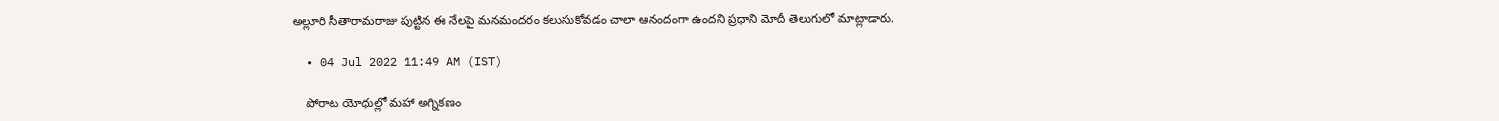అల్లూరి సీతారామరాజు పుట్టిన ఈ నేలపై మనమందరం కలుసుకోవడం చాలా ఆనందంగా ఉందని ప్రధాని మోదీ తెలుగులో మాట్లాడారు.

  • 04 Jul 2022 11:49 AM (IST)

    పోరాట యోధుల్లో మహా అగ్నికణం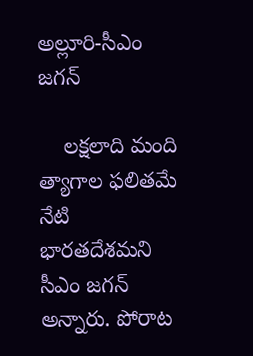అల్లూరి-సీఎం జగన్

    లక్షలాది మంది త్యాగాల ఫలితమే నేటి భారతదేశమని సీఎం జగన్ అన్నారు. పోరాట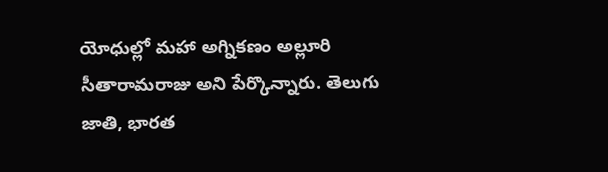యోధుల్లో మహా అగ్నికణం అల్లూరి సీతారామరాజు అని పేర్కొన్నారు. తెలుగు జాతి, భారత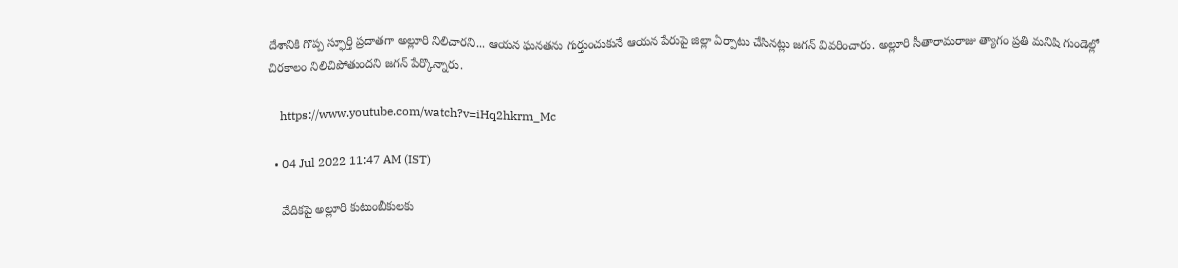దేశానికి గొప్ప స్ఫూర్తి ప్రదాతగా అల్లూరి నిలిచారని... ఆయన ఘనతను గుర్తుంచుకునే ఆయన పేరుపై జిల్లా ఏర్పాటు చేసినట్లు జగన్ వివరించారు. అల్లూరి సీతారామరాజు త్యాగం ప్రతి మనిషి గుండెల్లో చిరకాలం నిలిచిపోతుందని జగన్ పేర్కొన్నారు.

    https://www.youtube.com/watch?v=iHq2hkrm_Mc

  • 04 Jul 2022 11:47 AM (IST)

    వేదికపై అల్లూరి కుటుంబీకులకు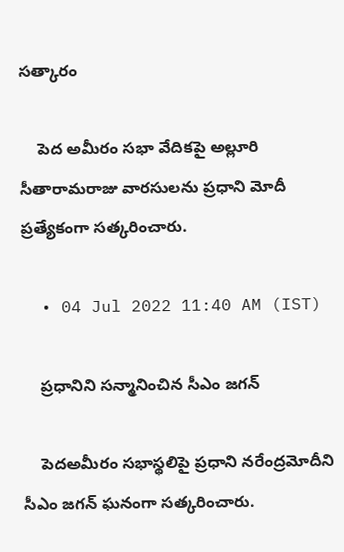సత్కారం

    పెద అమీరం సభా వేదికపై అల్లూరి సీతారామరాజు వారసులను ప్రధాని మోదీ ప్రత్యేకంగా సత్కరించారు.

  • 04 Jul 2022 11:40 AM (IST)

    ప్రధానిని సన్మానించిన సీఎం జగన్‌

    పెదఅమీరం సభాస్థలిపై ప్రధాని నరేంద్రమోదీని సీఎం జగన్ ఘనంగా సత్కరించారు.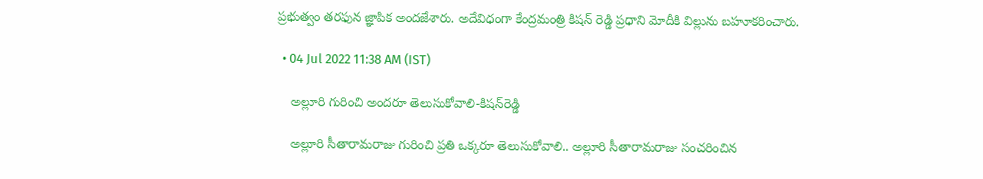ప్రభుత్వం తరఫున జ్ఞాపిక అందజేశారు. అదేవిధంగా కేంద్రమంత్రి కిషన్‌ రెడ్డి ప్రధాని మోదీకి విల్లును బహూకరించారు.

  • 04 Jul 2022 11:38 AM (IST)

    అల్లూరి గురించి అందరూ తెలుసుకోవాలి-కిషన్‌రెడ్డి

    అల్లూరి సీతారామరాజు గురించి ప్రతి ఒక్కరూ తెలుసుకోవాలి.. అల్లూరి సీతారామరాజు సంచరించిన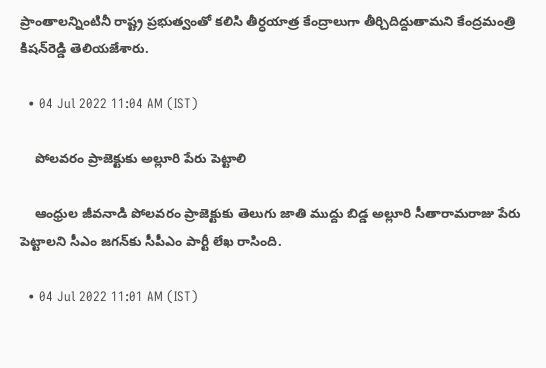ప్రాంతాలన్నింటినీ రాష్ట్ర ప్రభుత్వంతో కలిసి తీర్ధయాత్ర కేంద్రాలుగా తీర్చిదిద్దుతామని కేంద్రమంత్రి కిషన్‌రెడ్డి తెలియజేశారు.

  • 04 Jul 2022 11:04 AM (IST)

    పోలవరం ప్రాజెక్టుకు అల్లూరి పేరు పెట్టాలి

    ఆంధ్రుల జీవనాడి పోలవరం ప్రాజెక్టుకు తెలుగు జాతి ముద్దు బిడ్డ అల్లూరి సీతారామరాజు పేరు పెట్టాలని సీఎం జగన్‌కు సీపీఎం పార్టీ లేఖ రాసింది.

  • 04 Jul 2022 11:01 AM (IST)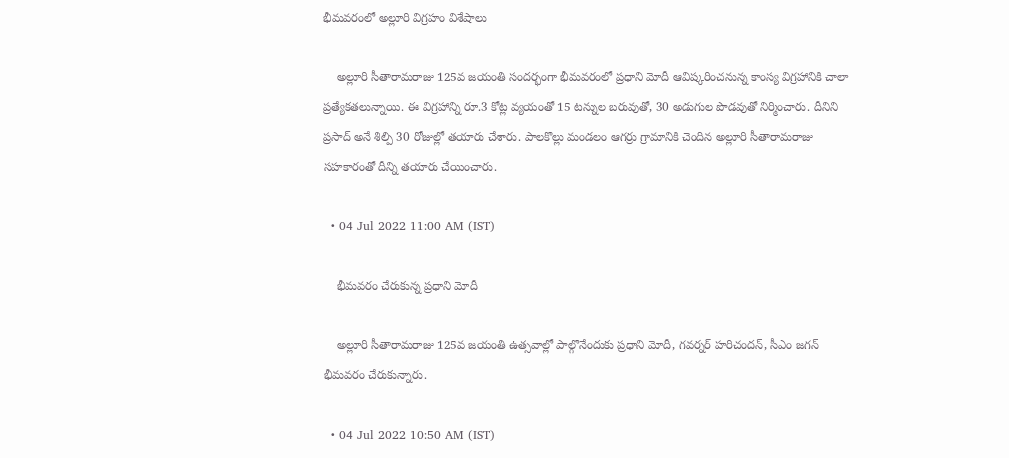భీమవరంలో అల్లూరి విగ్రహం విశేషాలు

    అల్లూరి సీతారామరాజు 125వ జయంతి సందర్భంగా భీమవరంలో ప్రధాని మోదీ ఆవిష్కరించనున్న కాంస్య విగ్రహానికి చాలా ప్రత్యేకతలున్నాయి. ఈ విగ్రహాన్ని రూ.3 కోట్ల వ్యయంతో 15 టన్నుల బరువుతో, 30 అడుగుల పొడవుతో నిర్మించారు. దీనిని ప్రసాద్ అనే శిల్పి 30 రోజుల్లో తయారు చేశారు. పాలకొల్లు మండలం ఆగర్రు గ్రామానికి చెందిన అల్లూరి సీతారామరాజు సహకారంతో దీన్ని తయారు చేయించారు.

  • 04 Jul 2022 11:00 AM (IST)

    భీమవరం చేరుకున్న ప్రధాని మోదీ

    అల్లూరి సీతారామరాజు 125వ జయంతి ఉత్సవాల్లో పాల్గొనేందుకు ప్రధాని మోదీ, గవర్నర్ హరిచందన్, సీఎం జగన్ భీమవరం చేరుకున్నారు.

  • 04 Jul 2022 10:50 AM (IST)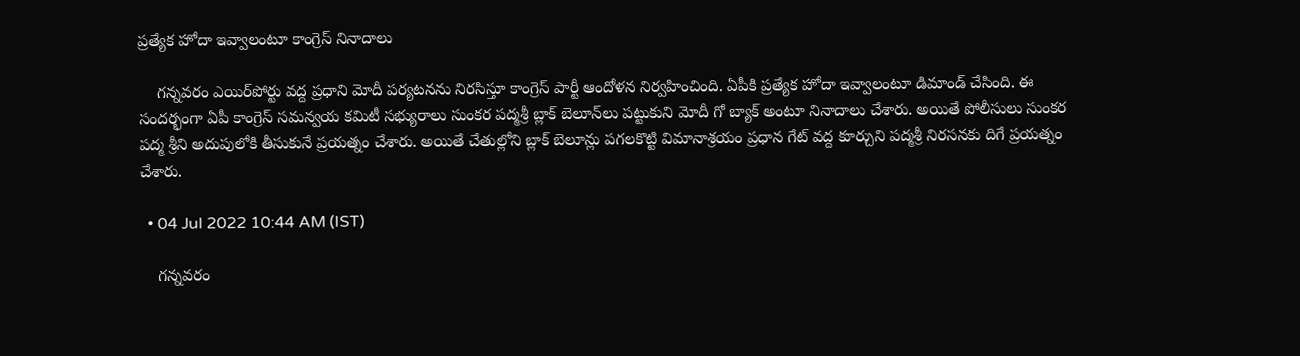ప్రత్యేక హోదా ఇవ్వాలంటూ కాంగ్రెస్ నినాదాలు

    గన్నవరం ఎయిర్‌పోర్టు వద్ద ప్రధాని మోదీ పర్యటనను నిరసిస్తూ కాంగ్రెస్ పార్టీ ఆందోళన నిర్వహించింది. ఏపీకి ప్రత్యేక హోదా ఇవ్వాలంటూ డిమాండ్ చేసింది. ఈ సందర్భంగా ఏపీ కాంగ్రెస్ సమన్వయ కమిటీ సభ్యురాలు సుంకర పద్మశ్రీ బ్లాక్ బెలూన్‌లు పట్టుకుని మోదీ గో బ్యాక్ అంటూ నినాదాలు చేశారు. అయితే పోలీసులు సుంకర పద్మ శ్రీని అదుపులోకి తీసుకునే ప్రయత్నం చేశారు. అయితే చేతుల్లోని బ్లాక్ బెలూన్లు పగలకొట్టి విమానాశ్రయం ప్రధాన గేట్ వద్ద కూర్చుని పద్మశ్రీ నిరసనకు దిగే ప్రయత్నం చేశారు.

  • 04 Jul 2022 10:44 AM (IST)

    గన్నవరం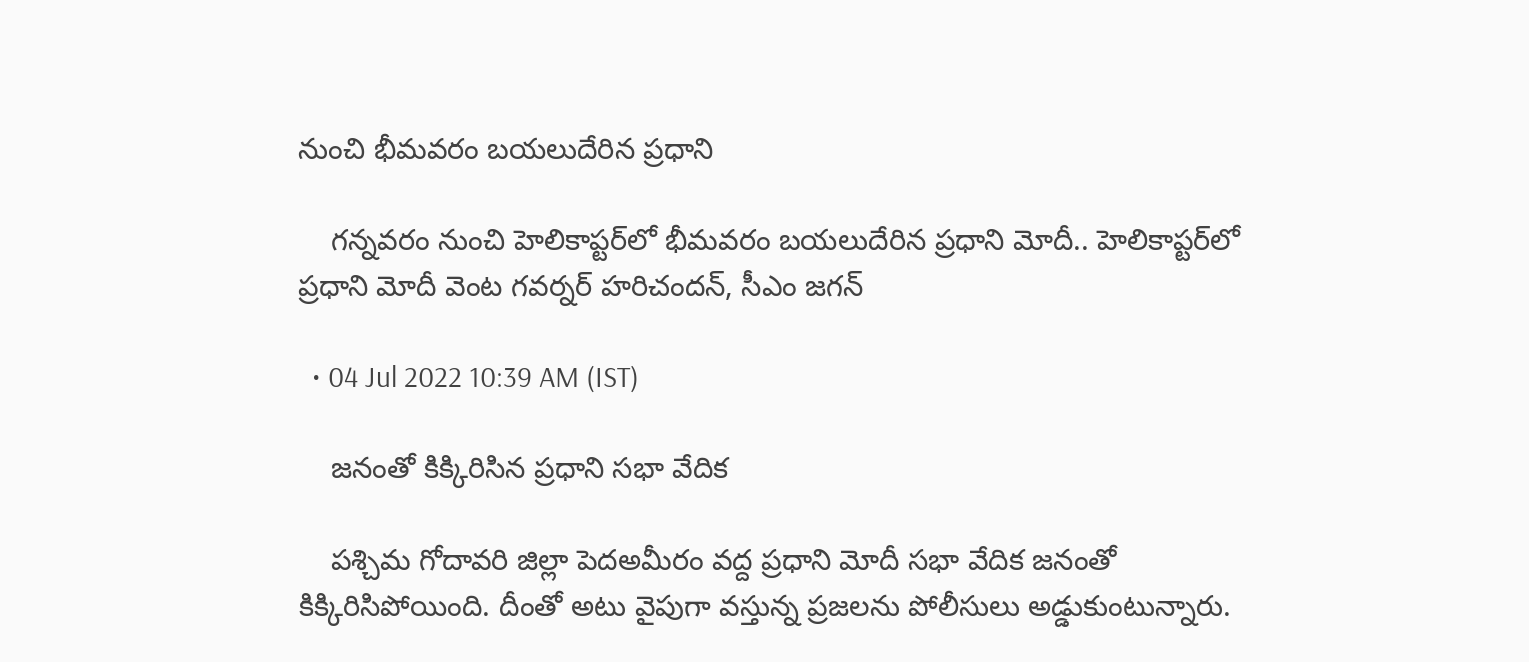నుంచి భీమవరం బయలుదేరిన ప్రధాని

    గన్నవరం నుంచి హెలికాప్టర్‌లో భీమవరం బయలుదేరిన ప్రధాని మోదీ.. హెలికాప్టర్‌లో ప్రధాని మోదీ వెంట గవర్నర్ హరిచందన్, సీఎం జగన్

  • 04 Jul 2022 10:39 AM (IST)

    జనంతో కిక్కిరిసిన ప్రధాని సభా వేదిక

    పశ్చిమ గోదావరి జిల్లా పెదఅమీరం వద్ద ప్రధాని మోదీ సభా వేదిక జనంతో కిక్కిరిసిపోయింది. దీంతో అటు వైపుగా వస్తున్న ప్రజలను పోలీసులు అడ్డుకుంటున్నారు.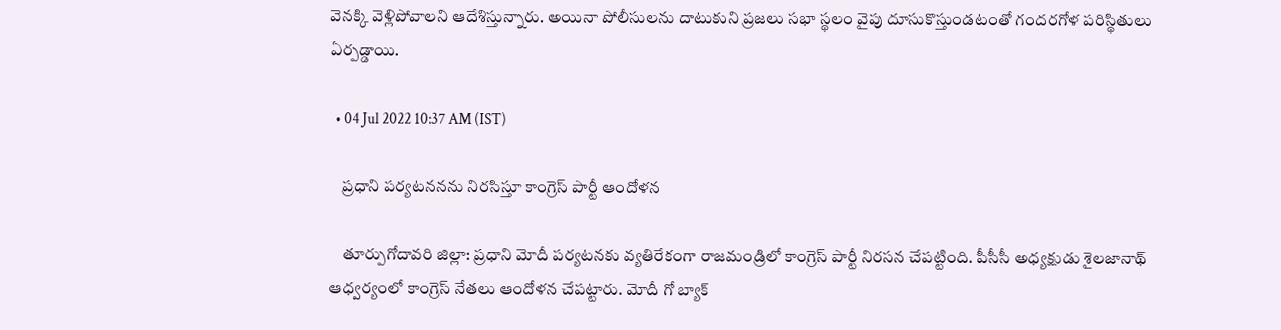వెనక్కి వెళ్లిపోవాలని ఆదేశిస్తున్నారు. అయినా పోలీసులను దాటుకుని ప్రజలు సభా స్థలం వైపు దూసుకొస్తుండటంతో గందరగోళ పరిస్థితులు ఏర్పడ్డాయి.

  • 04 Jul 2022 10:37 AM (IST)

    ప్రధాని పర్యటననను నిరసిస్తూ కాంగ్రెస్ పార్టీ ఆందోళన

    తూర్పుగోదావరి జిల్లా: ప్రధాని మోదీ పర్యటనకు వ్యతిరేకంగా రాజమండ్రిలో కాంగ్రెస్ పార్టీ నిరసన చేపట్టింది. పీసీసీ అధ్యక్షుడు శైలజానాథ్ ఆధ్వర్యంలో కాంగ్రెస్ నేతలు ఆందోళన చేపట్టారు. మోదీ గో బ్యాక్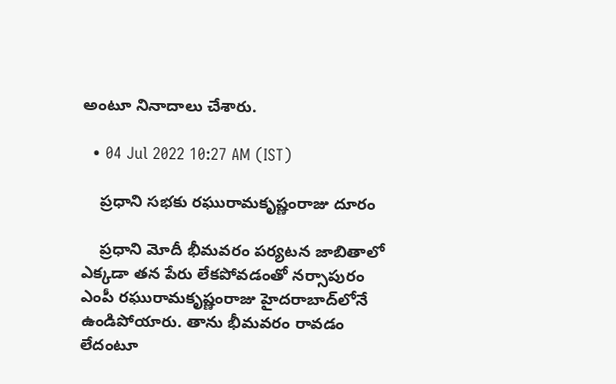అంటూ నినాదాలు చేశారు.

  • 04 Jul 2022 10:27 AM (IST)

    ప్రధాని సభకు రఘురామకృష్ణంరాజు దూరం

    ప్రధాని మోదీ భీమవరం పర్యటన జాబితాలో ఎక్కడా తన పేరు లేకపోవడంతో నర్సాపురం ఎంపీ రఘురామకృష్ణంరాజు హైదరాబాద్‌లోనే ఉండిపోయారు. తాను భీమవరం రావడం లేదంటూ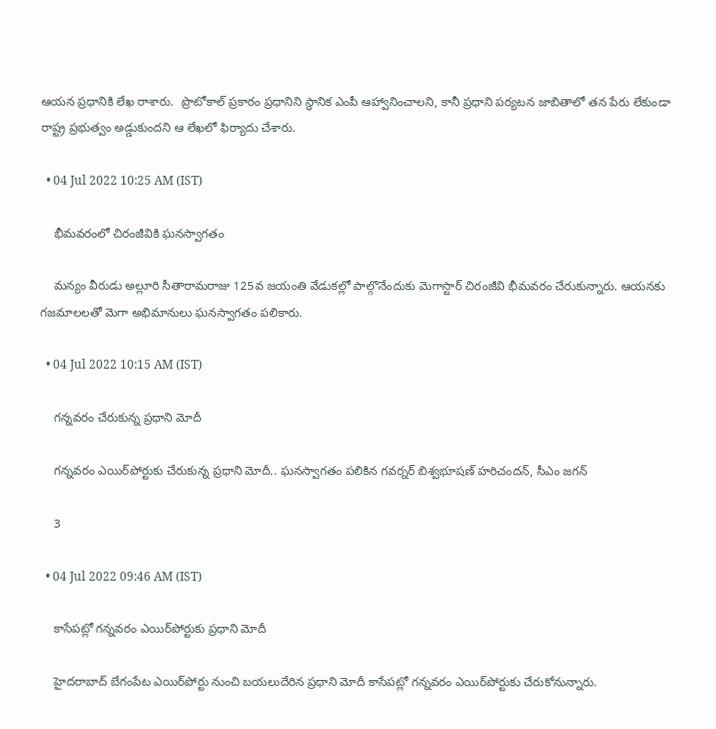ఆయన ప్రధానికి లేఖ రాశారు.  ప్రొటోకాల్ ప్రకారం ప్రధానిని స్థానిక ఎంపీ ఆహ్వానించాలని, కానీ ప్రధాని పర్యటన జాబితాలో తన పేరు లేకుండా రాష్ట్ర ప్రభుత్వం అడ్డుకుందని ఆ లేఖలో ఫిర్యాదు చేశారు.

  • 04 Jul 2022 10:25 AM (IST)

    భీమవరంలో చిరంజీవికి ఘనస్వాగతం

    మన్యం వీరుడు అల్లూరి సీతారామరాజు 125వ జయంతి వేడుకల్లో పాల్గొనేందుకు మెగాస్టార్ చిరంజీవి భీమవరం చేరుకున్నారు. ఆయనకు గజమాలలతో మెగా అభిమానులు ఘనస్వాగతం పలికారు.

  • 04 Jul 2022 10:15 AM (IST)

    గన్నవరం చేరుకున్న ప్రధాని మోదీ

    గన్నవరం ఎయిర్‌పోర్టుకు చేరుకున్న ప్రధాని మోదీ.. ఘనస్వాగతం పలికిన గవర్నర్ బిశ్వభూషణ్ హరిచందన్, సీఎం జగన్

    3

  • 04 Jul 2022 09:46 AM (IST)

    కాసేపట్లో గన్నవరం ఎయిర్‌పోర్టుకు ప్రధాని మోదీ

    హైదరాబాద్ బేగంపేట ఎయిర్‌పోర్టు నుంచి బయలుదేరిన ప్రధాని మోదీ కాసేపట్లో గన్నవరం ఎయిర్‌పోర్టుకు చేరుకోనున్నారు.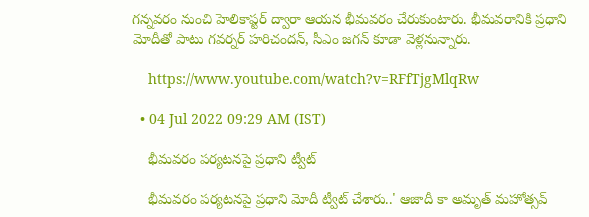గన్నవరం నుంచి హెలికాప్టర్ ద్వారా ఆయన భీమవరం చేరుకుంటారు. భీమవరానికి ప్రధాని మోదీతో పాటు గవర్నర్ హరిచందన్, సీఎం జగన్ కూడా వెళ్లనున్నారు.

    https://www.youtube.com/watch?v=RFfTjgMlqRw

  • 04 Jul 2022 09:29 AM (IST)

    భీమవరం పర్యటనపై ప్రధాని ట్వీట్‌

    భీమవరం పర్యటనపై ప్రధాని మోదీ ట్వీట్‌ చేశారు..' ఆజాదీ కా అమృత్ మహోత్సవ్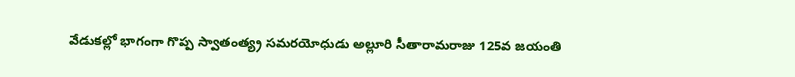వేడుకల్లో భాగంగా గొప్ప స్వాతంత్య్ర సమరయోధుడు అల్లూరి సీతారామరాజు 125వ జయంతి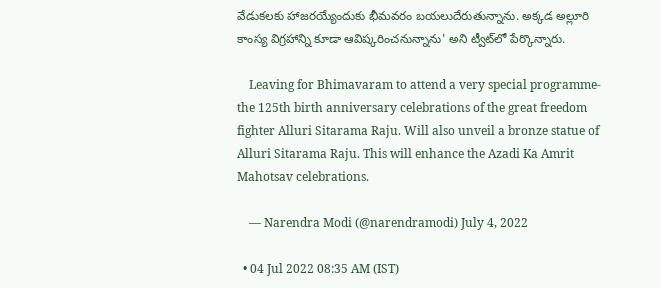వేడుకలకు హాజరయ్యేందుకు భీమవరం బయలుదేరుతున్నాను. అక్కడ అల్లూరి కాంస్య విగ్రహాన్ని కూడా ఆవిష్కరించనున్నాను' అని ట్వీట్‌లో పేర్కొన్నారు.

    Leaving for Bhimavaram to attend a very special programme- the 125th birth anniversary celebrations of the great freedom fighter Alluri Sitarama Raju. Will also unveil a bronze statue of Alluri Sitarama Raju. This will enhance the Azadi Ka Amrit Mahotsav celebrations.

    — Narendra Modi (@narendramodi) July 4, 2022

  • 04 Jul 2022 08:35 AM (IST)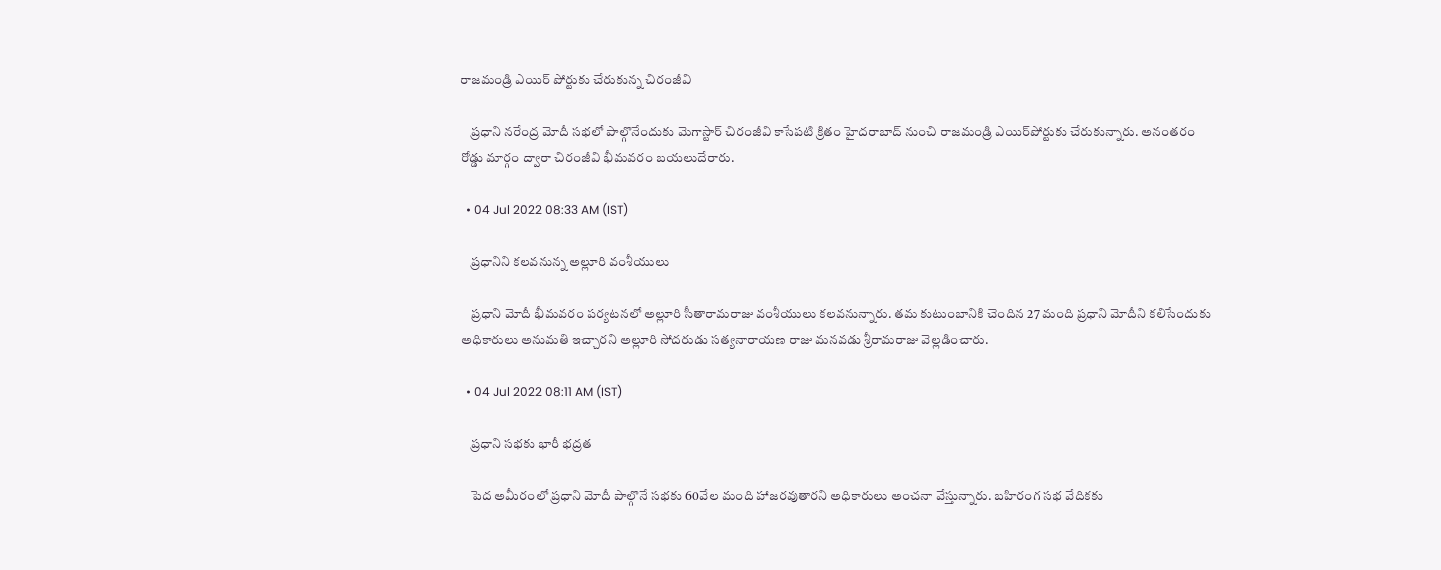రాజమండ్రి ఎయిర్ పోర్టుకు చేరుకున్న చిరంజీవి

    ప్రధాని నరేంద్ర మోదీ సభలో పాల్గొనేందుకు మెగాస్టార్ చిరంజీవి కాసేపటి క్రితం హైదరాబాద్ నుంచి రాజమండ్రి ఎయిర్‌పోర్టుకు చేరుకున్నారు. అనంతరం రోడ్డు మార్గం ద్వారా చిరంజీవి భీమవరం బయలుదేరారు.

  • 04 Jul 2022 08:33 AM (IST)

    ప్రధానిని కలవనున్న అల్లూరి వంశీయులు

    ప్రధాని మోదీ భీమవరం పర్యటనలో అల్లూరి సీతారామరాజు వంశీయులు కలవనున్నారు. తమ కుటుంబానికి చెందిన 27 మంది ప్రధాని మోదీని కలిసేందుకు అధికారులు అనుమతి ఇచ్చారని అల్లూరి సోదరుడు సత్యనారాయణ రాజు మనవడు శ్రీరామరాజు వెల్లడించారు.

  • 04 Jul 2022 08:11 AM (IST)

    ప్రధాని సభకు భారీ భద్రత

    పెద అమీరంలో ప్రధాని మోదీ పాల్గొనే సభకు 60వేల మంది హాజరవుతారని అధికారులు అంచనా వేస్తున్నారు. బహిరంగ సభ వేదికకు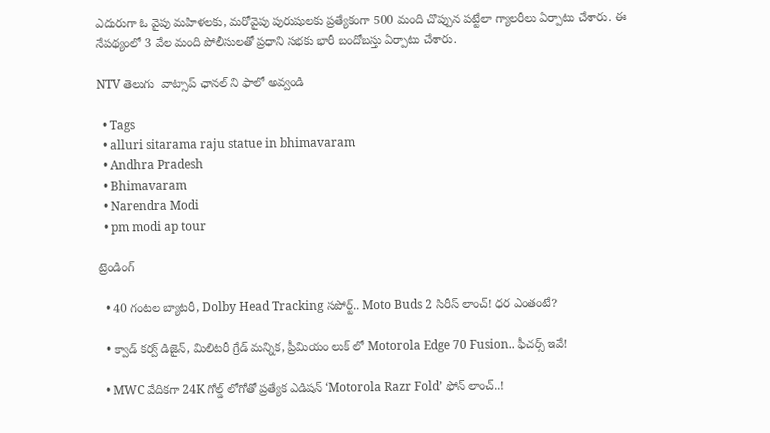ఎదురుగా ఓ వైపు మహిళలకు, మరోవైపు పురుషులకు ప్రత్యేకంగా 500 మంది చొప్పున పట్టేలా గ్యాలరీలు ఏర్పాటు చేశారు. ఈ నేపథ్యంలో 3 వేల మంది పోలీసులతో ప్రధాని సభకు భారీ బందోబస్తు ఏర్పాటు చేశారు.

NTV తెలుగు  వాట్సాప్ ఛానల్ ని ఫాలో అవ్వండి

  • Tags
  • alluri sitarama raju statue in bhimavaram
  • Andhra Pradesh
  • Bhimavaram
  • Narendra Modi
  • pm modi ap tour

ట్రెండింగ్‌

  • 40 గంటల బ్యాటరీ, Dolby Head Tracking సపోర్ట్.. Moto Buds 2 సిరీస్ లాంచ్! ధర ఎంతంటే?

  • క్వాడ్ కర్వ్ డిజైన్, మిలిటరీ గ్రేడ్ మన్నిక, ప్రీమియం లుక్ లో Motorola Edge 70 Fusion.. ఫీచర్స్ ఇవే!

  • MWC వేదికగా 24K గోల్డ్ లోగోతో ప్రత్యేక ఎడిషన్ ‘Motorola Razr Fold’ ఫోన్ లాంచ్..!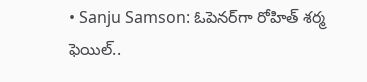• Sanju Samson: ఓపెనర్‌గా రోహిత్ శర్మ ఫెయిల్..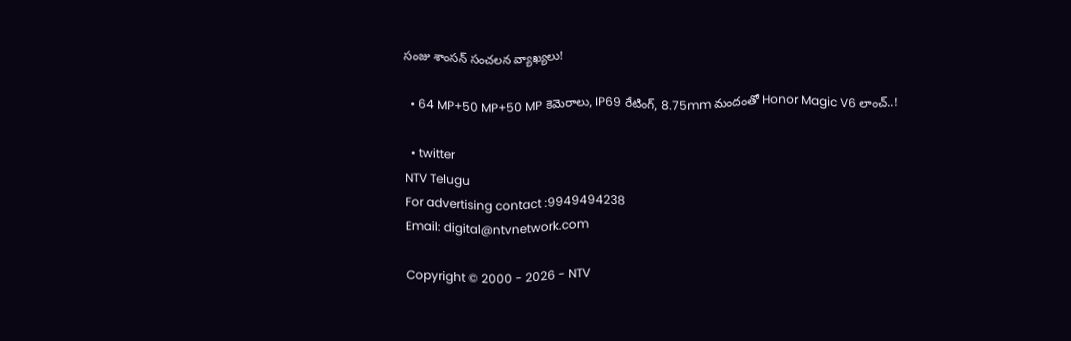సంజు శాంసన్ సంచలన వ్యాఖ్యలు!

  • 64 MP+50 MP+50 MP కెమెరాలు, IP69 రేటింగ్, 8.75mm మందంతో Honor Magic V6 లాంచ్..!

  • twitter
NTV Telugu
For advertising contact :9949494238
Email: digital@ntvnetwork.com

Copyright © 2000 - 2026 - NTV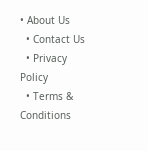• About Us
  • Contact Us
  • Privacy Policy
  • Terms & Conditions